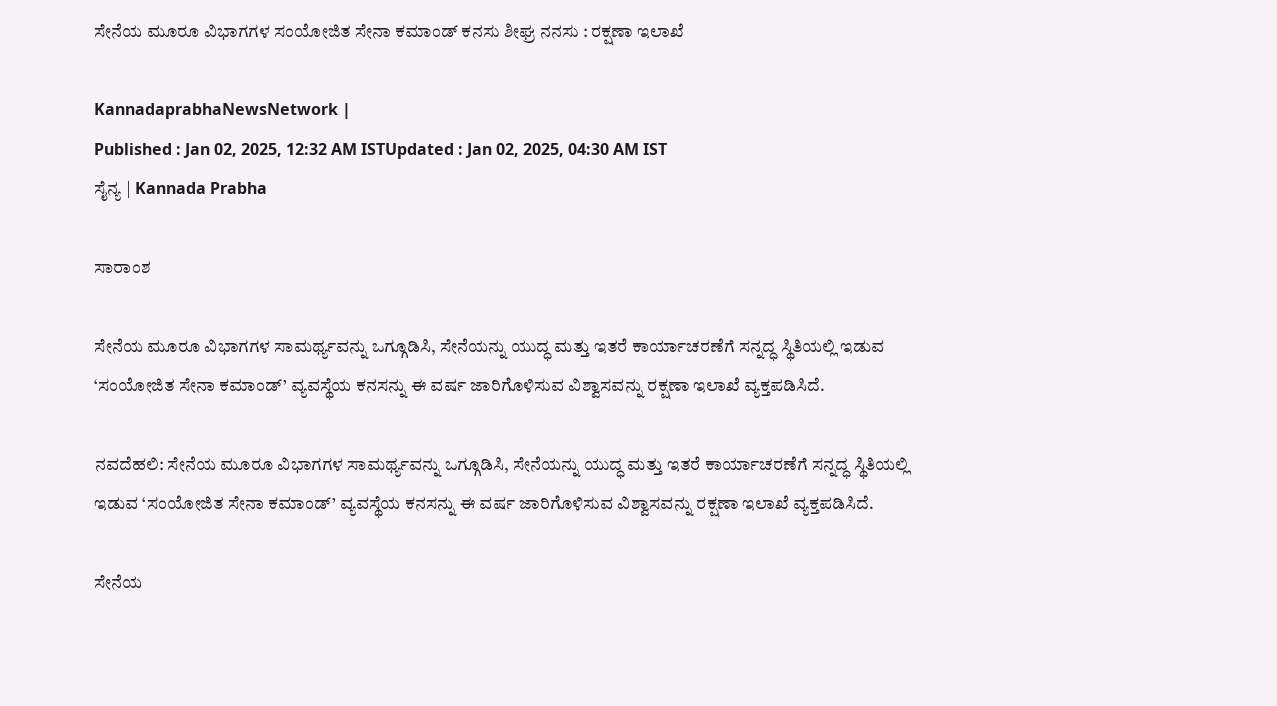ಸೇನೆಯ ಮೂರೂ ವಿಭಾಗಗಳ ಸಂಯೋಜಿತ ಸೇನಾ ಕಮಾಂಡ್‌ ಕನಸು ಶೀಘ್ರ ನನಸು : ರಕ್ಷಣಾ ಇಲಾಖೆ

KannadaprabhaNewsNetwork |
Published : Jan 02, 2025, 12:32 AM ISTUpdated : Jan 02, 2025, 04:30 AM IST
ಸೈನ್ಯ | Kannada Prabha

ಸಾರಾಂಶ

ಸೇನೆಯ ಮೂರೂ ವಿಭಾಗಗಳ ಸಾಮರ್ಥ್ಯವನ್ನು ಒಗ್ಗೂಡಿಸಿ, ಸೇನೆಯನ್ನು ಯುದ್ಧ ಮತ್ತು ಇತರೆ ಕಾರ್ಯಾಚರಣೆಗೆ ಸನ್ನದ್ಧ ಸ್ಥಿತಿಯಲ್ಲಿ ಇಡುವ ‘ಸಂಯೋಜಿತ ಸೇನಾ ಕಮಾಂಡ್‌’ ವ್ಯವಸ್ಥೆಯ ಕನಸನ್ನು ಈ ವರ್ಷ ಜಾರಿಗೊಳಿಸುವ ವಿಶ್ವಾಸವನ್ನು ರಕ್ಷಣಾ ಇಲಾಖೆ ವ್ಯಕ್ತಪಡಿಸಿದೆ.

ನವದೆಹಲಿ: ಸೇನೆಯ ಮೂರೂ ವಿಭಾಗಗಳ ಸಾಮರ್ಥ್ಯವನ್ನು ಒಗ್ಗೂಡಿಸಿ, ಸೇನೆಯನ್ನು ಯುದ್ಧ ಮತ್ತು ಇತರೆ ಕಾರ್ಯಾಚರಣೆಗೆ ಸನ್ನದ್ಧ ಸ್ಥಿತಿಯಲ್ಲಿ ಇಡುವ ‘ಸಂಯೋಜಿತ ಸೇನಾ ಕಮಾಂಡ್‌’ ವ್ಯವಸ್ಥೆಯ ಕನಸನ್ನು ಈ ವರ್ಷ ಜಾರಿಗೊಳಿಸುವ ವಿಶ್ವಾಸವನ್ನು ರಕ್ಷಣಾ ಇಲಾಖೆ ವ್ಯಕ್ತಪಡಿಸಿದೆ.

ಸೇನೆಯ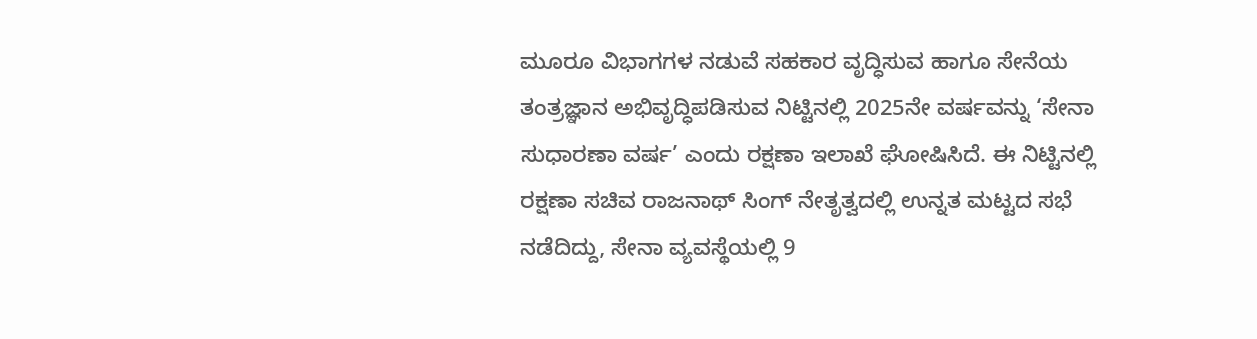ಮೂರೂ ವಿಭಾಗಗಳ ನಡುವೆ ಸಹಕಾರ ವೃದ್ಧಿಸುವ ಹಾಗೂ ಸೇನೆಯ ತಂತ್ರಜ್ಞಾನ ಅಭಿವೃದ್ಧಿಪಡಿಸುವ ನಿಟ್ಟಿನಲ್ಲಿ 2025ನೇ ವರ್ಷವನ್ನು ‘ಸೇನಾ ಸುಧಾರಣಾ ವರ್ಷ’ ಎಂದು ರಕ್ಷಣಾ ಇಲಾಖೆ ಘೋಷಿಸಿದೆ. ಈ ನಿಟ್ಟಿನಲ್ಲಿ ರಕ್ಷಣಾ ಸಚಿವ ರಾಜನಾಥ್‌ ಸಿಂಗ್‌ ನೇತೃತ್ವದಲ್ಲಿ ಉನ್ನತ ಮಟ್ಟದ ಸಭೆ ನಡೆದಿದ್ದು, ಸೇನಾ ವ್ಯವಸ್ಥೆಯಲ್ಲಿ 9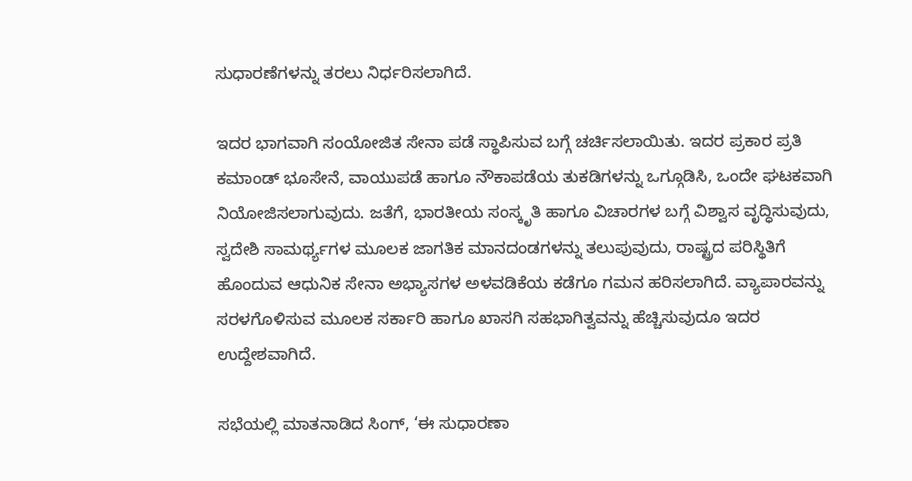ಸುಧಾರಣೆಗಳನ್ನು ತರಲು ನಿರ್ಧರಿಸಲಾಗಿದೆ.

ಇದರ ಭಾಗವಾಗಿ ಸಂಯೋಜಿತ ಸೇನಾ ಪಡೆ ಸ್ಥಾಪಿಸುವ ಬಗ್ಗೆ ಚರ್ಚಿಸಲಾಯಿತು. ಇದರ ಪ್ರಕಾರ ಪ್ರತಿ ಕಮಾಂಡ್ ಭೂಸೇನೆ, ವಾಯುಪಡೆ ಹಾಗೂ ನೌಕಾಪಡೆಯ ತುಕಡಿಗಳನ್ನು ಒಗ್ಗೂಡಿಸಿ, ಒಂದೇ ಘಟಕವಾಗಿ ನಿಯೋಜಿಸಲಾಗುವುದು. ಜತೆಗೆ, ಭಾರತೀಯ ಸಂಸ್ಕೃತಿ ಹಾಗೂ ವಿಚಾರಗಳ ಬಗ್ಗೆ ವಿಶ್ವಾಸ ವೃದ್ಧಿಸುವುದು, ಸ್ವದೇಶಿ ಸಾಮರ್ಥ್ಯಗಳ ಮೂಲಕ ಜಾಗತಿಕ ಮಾನದಂಡಗಳನ್ನು ತಲುಪುವುದು, ರಾಷ್ಟ್ರದ ಪರಿಸ್ಥಿತಿಗೆ ಹೊಂದುವ ಆಧುನಿಕ ಸೇನಾ ಅಭ್ಯಾಸಗಳ ಅಳವಡಿಕೆಯ ಕಡೆಗೂ ಗಮನ ಹರಿಸಲಾಗಿದೆ. ವ್ಯಾಪಾರವನ್ನು ಸರಳಗೊಳಿಸುವ ಮೂಲಕ ಸರ್ಕಾರಿ ಹಾಗೂ ಖಾಸಗಿ ಸಹಭಾಗಿತ್ವವನ್ನು ಹೆಚ್ಚಿಸುವುದೂ ಇದರ ಉದ್ದೇಶವಾಗಿದೆ.

ಸಭೆಯಲ್ಲಿ ಮಾತನಾಡಿದ ಸಿಂಗ್‌, ‘ಈ ಸುಧಾರಣಾ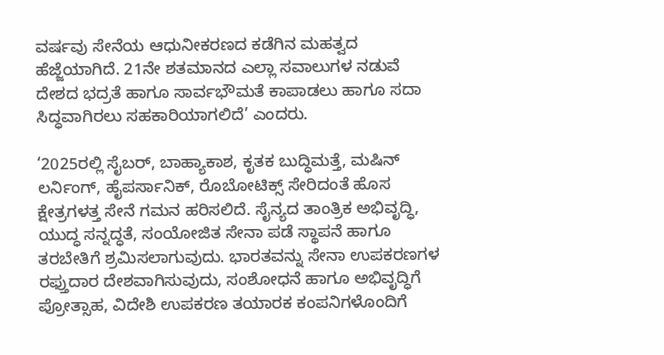ವರ್ಷವು ಸೇನೆಯ ಆಧುನೀಕರಣದ ಕಡೆಗಿನ ಮಹತ್ವದ ಹೆಜ್ಜೆಯಾಗಿದೆ. 21ನೇ ಶತಮಾನದ ಎಲ್ಲಾ ಸವಾಲುಗಳ ನಡುವೆ ದೇಶದ ಭದ್ರತೆ ಹಾಗೂ ಸಾರ್ವಭೌಮತೆ ಕಾಪಾಡಲು ಹಾಗೂ ಸದಾ ಸಿದ್ಧವಾಗಿರಲು ಸಹಕಾರಿಯಾಗಲಿದೆ’ ಎಂದರು.

‘2025ರಲ್ಲಿ ಸೈಬರ್‌, ಬಾಹ್ಯಾಕಾಶ, ಕೃತಕ ಬುದ್ಧಿಮತ್ತೆ, ಮಷಿನ್‌ ಲರ್ನಿಂಗ್‌, ಹೈಪರ್ಸಾನಿಕ್, ರೊಬೋಟಿಕ್ಸ್‌ ಸೇರಿದಂತೆ ಹೊಸ ಕ್ಷೇತ್ರಗಳತ್ತ ಸೇನೆ ಗಮನ ಹರಿಸಲಿದೆ. ಸೈನ್ಯದ ತಾಂತ್ರಿಕ ಅಭಿವೃದ್ಧಿ, ಯುದ್ಧ ಸನ್ನದ್ಧತೆ, ಸಂಯೋಜಿತ ಸೇನಾ ಪಡೆ ಸ್ಥಾಪನೆ ಹಾಗೂ ತರಬೇತಿಗೆ ಶ್ರಮಿಸಲಾಗುವುದು. ಭಾರತವನ್ನು ಸೇನಾ ಉಪಕರಣಗಳ ರಫ್ತುದಾರ ದೇಶವಾಗಿಸುವುದು, ಸಂಶೋಧನೆ ಹಾಗೂ ಅಭಿವೃದ್ಧಿಗೆ ಪ್ರೋತ್ಸಾಹ, ವಿದೇಶಿ ಉಪಕರಣ ತಯಾರಕ ಕಂಪನಿಗಳೊಂದಿಗೆ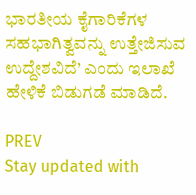ಭಾರತೀಯ ಕೈಗಾರಿಕೆಗಳ ಸಹಭಾಗಿತ್ವವನ್ನು ಉತ್ತೇಜಿಸುವ ಉದ್ದೇಶವಿದೆ’ ಎಂದು ಇಲಾಖೆ ಹೇಳಿಕೆ ಬಿಡುಗಡೆ ಮಾಡಿದೆ.

PREV
Stay updated with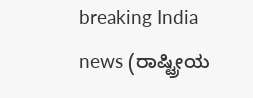breaking India news (ರಾಷ್ಟ್ರೀಯ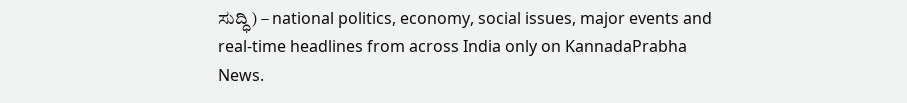ಸುದ್ಧಿ) – national politics, economy, social issues, major events and real‑time headlines from across India only on KannadaPrabha News.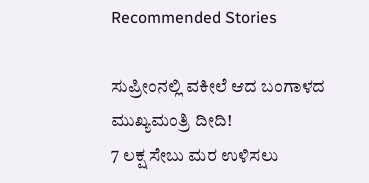Recommended Stories

ಸುಪ್ರೀಂನಲ್ಲಿ ವಕೀಲೆ ಆದ ಬಂಗಾಳದ ಮುಖ್ಯಮಂತ್ರಿ ದೀದಿ!
7 ಲಕ್ಷ ಸೇಬು ಮರ ಉಳಿಸಲು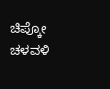ಚಿಪ್ಕೋ ಚಳವಳಿ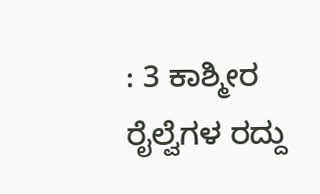: 3 ಕಾಶ್ಮೀರ ರೈಲ್ವೆಗಳ ರದ್ದು